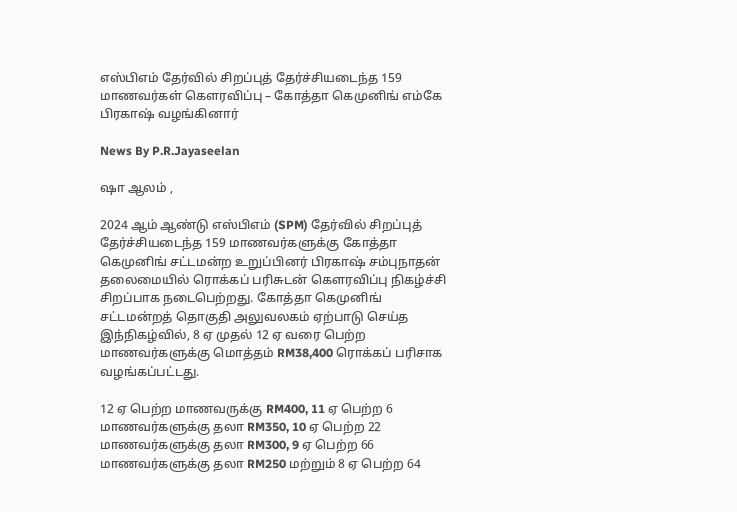எஸ்பிஎம் தேர்வில் சிறப்புத் தேர்ச்சியடைந்த 159 மாணவர்கள் கௌரவிப்பு – கோத்தா கெமுனிங் எம்கே பிரகாஷ் வழங்கினார்

News By P.R.Jayaseelan

ஷா ஆலம் ,

2024 ஆம் ஆண்டு எஸ்பிஎம் (SPM) தேர்வில் சிறப்புத் தேர்ச்சியடைந்த 159 மாணவர்களுக்கு கோத்தா கெமுனிங் சட்டமன்ற உறுப்பினர் பிரகாஷ் சம்புநாதன் தலைமையில் ரொக்கப் பரிசுடன் கௌரவிப்பு நிகழ்ச்சி சிறப்பாக நடைபெற்றது. கோத்தா கெமுனிங் சட்டமன்றத் தொகுதி அலுவலகம் ஏற்பாடு செய்த இந்நிகழ்வில், 8 ஏ முதல் 12 ஏ வரை பெற்ற மாணவர்களுக்கு மொத்தம் RM38,400 ரொக்கப் பரிசாக வழங்கப்பட்டது.

12 ஏ பெற்ற மாணவருக்கு RM400, 11 ஏ பெற்ற 6 மாணவர்களுக்கு தலா RM350, 10 ஏ பெற்ற 22 மாணவர்களுக்கு தலா RM300, 9 ஏ பெற்ற 66 மாணவர்களுக்கு தலா RM250 மற்றும் 8 ஏ பெற்ற 64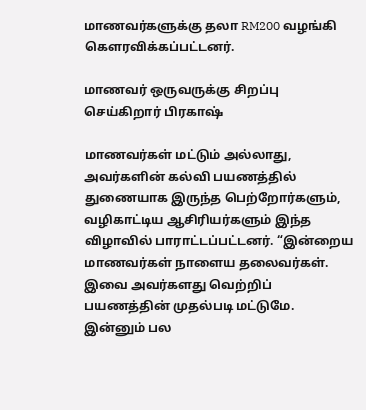மாணவர்களுக்கு தலா RM200 வழங்கி கௌரவிக்கப்பட்டனர்.

மாணவர் ஒருவருக்கு சிறப்பு செய்கிறார் பிரகாஷ்

மாணவர்கள் மட்டும் அல்லாது, அவர்களின் கல்வி பயணத்தில் துணையாக இருந்த பெற்றோர்களும், வழிகாட்டிய ஆசிரியர்களும் இந்த விழாவில் பாராட்டப்பட்டனர். “இன்றைய மாணவர்கள் நாளைய தலைவர்கள். இவை அவர்களது வெற்றிப் பயணத்தின் முதல்படி மட்டுமே. இன்னும் பல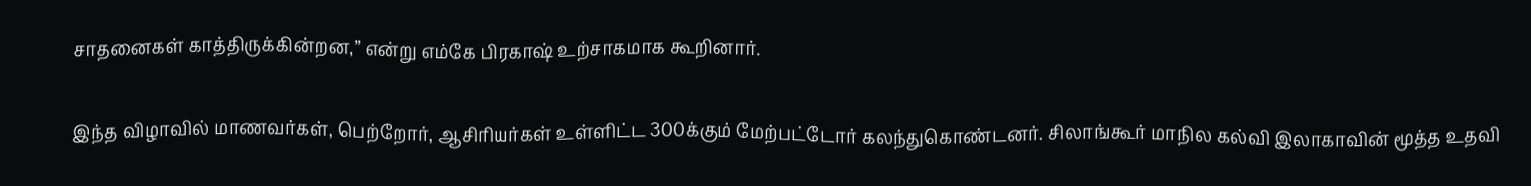சாதனைகள் காத்திருக்கின்றன,” என்று எம்கே பிரகாஷ் உற்சாகமாக கூறினார்.

இந்த விழாவில் மாணவர்கள், பெற்றோர், ஆசிரியர்கள் உள்ளிட்ட 300க்கும் மேற்பட்டோர் கலந்துகொண்டனர். சிலாங்கூர் மாநில கல்வி இலாகாவின் மூத்த உதவி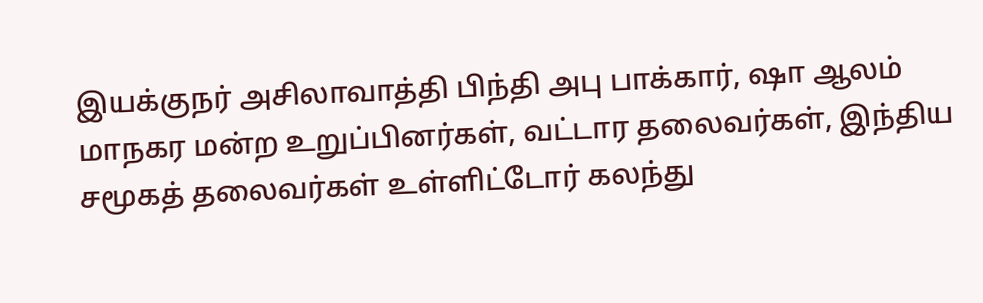இயக்குநர் அசிலாவாத்தி பிந்தி அபு பாக்கார், ஷா ஆலம் மாநகர மன்ற உறுப்பினர்கள், வட்டார தலைவர்கள், இந்திய சமூகத் தலைவர்கள் உள்ளிட்டோர் கலந்து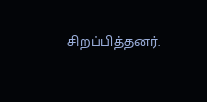சிறப்பித்தனர்.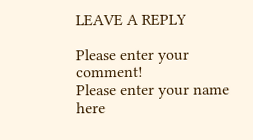LEAVE A REPLY

Please enter your comment!
Please enter your name here